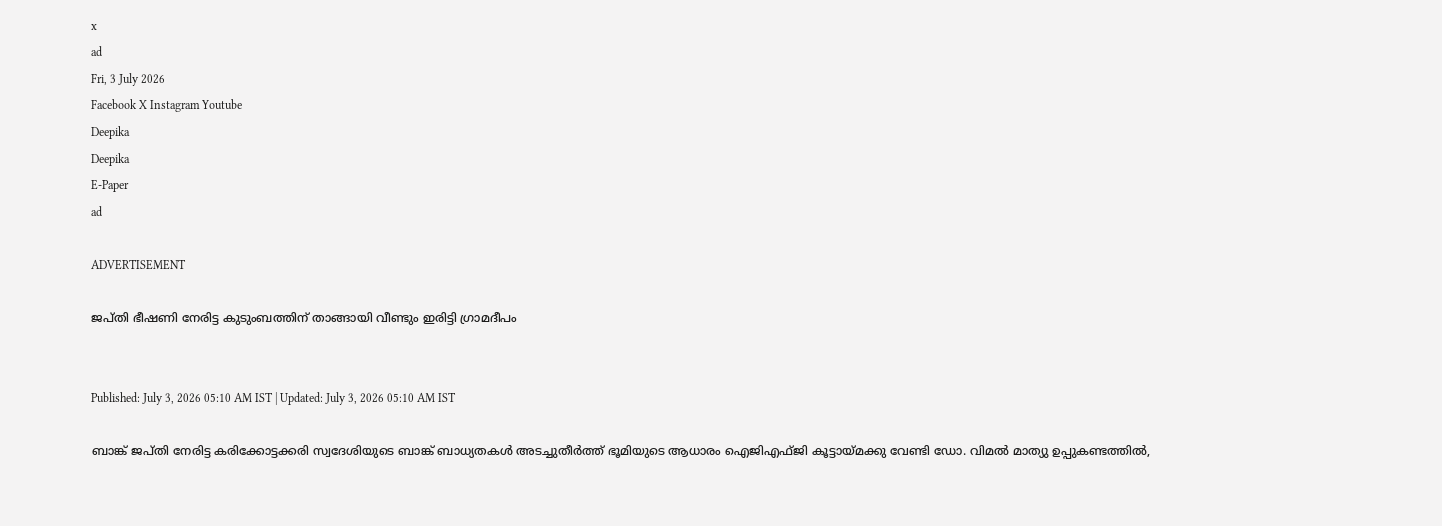x
ad
Fri, 3 July 2026
Facebook X Instagram Youtube
Deepika
Deepika
E-Paper
ad

ADVERTISEMENT

ജപ്തി ഭീഷണി നേരിട്ട കുടുംബത്തിന് താങ്ങായി വീണ്ടും ഇരിട്ടി ഗ്രാമദീപം


Published: July 3, 2026 05:10 AM IST | Updated: July 3, 2026 05:10 AM IST

ബാങ്ക് ജപ്തി നേരിട്ട കരിക്കോട്ടക്കരി സ്വദേശിയുടെ ബാങ്ക് ബാധ്യതകൾ അടച്ചുതീർത്ത് ഭൂമിയുടെ ആധാരം ഐജിഎഫ്ജി കൂട്ടായ്മക്കു വേണ്ടി ഡോ. വിമൽ മാത്യു ഉപ്പുകണ്ടത്തിൽ,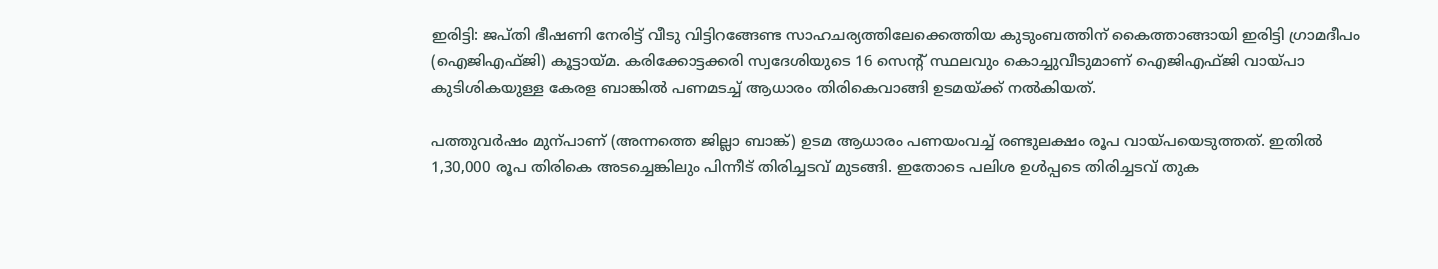ഇരിട്ടി: ജപ്തി ഭീഷണി നേരിട്ട് വീടു വിട്ടിറങ്ങേണ്ട സാഹചര്യത്തിലേക്കെത്തിയ കുടുംബത്തിന് കൈത്താങ്ങായി ഇരിട്ടി ഗ്രാമദീപം (ഐജിഎഫ്ജി) കൂട്ടായ്മ. കരിക്കോട്ടക്കരി സ്വദേശിയുടെ 16 സെന്‍റ് സ്ഥലവും കൊച്ചുവീടുമാണ് ഐജിഎഫ്ജി വായ്പാ കുടിശികയുള്ള കേരള ബാങ്കിൽ പണമടച്ച് ആധാരം തിരികെവാങ്ങി ഉടമയ്ക്ക് നൽകിയത്.

പത്തുവർഷം മുന്പാണ് (അന്നത്തെ ജില്ലാ ബാങ്ക്) ഉടമ ആധാരം പണയംവച്ച് രണ്ടുലക്ഷം രൂപ വായ്പയെടുത്തത്. ഇതിൽ 1,30,000 രൂപ തിരികെ അടച്ചെങ്കിലും പിന്നീട് തിരിച്ചടവ് മുടങ്ങി. ഇതോടെ പലിശ ഉൾപ്പടെ തിരിച്ചടവ് തുക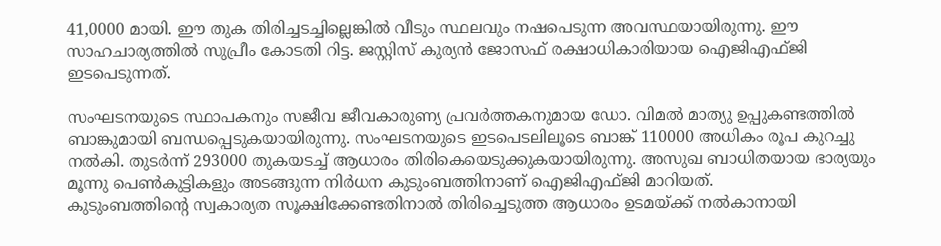41,0000 മായി. ഈ തുക തിരിച്ചടച്ചില്ലെങ്കിൽ വീടും സ്ഥലവും നഷപെടുന്ന അവസ്ഥയായിരുന്നു. ഈ സാഹചാര്യത്തിൽ സുപ്രീം കോടതി റിട്ട. ജസ്റ്റിസ് കുര്യൻ ജോസഫ് രക്ഷാധികാരിയായ ഐജിഎഫ്ജി ഇടപെടുന്നത്.

സംഘടനയുടെ സ്ഥാപകനും സജീവ ജീവകാരുണ്യ പ്രവർത്തകനുമായ ഡോ. വിമൽ മാത്യു ഉപ്പുകണ്ടത്തിൽ ബാങ്കുമായി ബന്ധപ്പെടുകയായിരുന്നു. സംഘടനയുടെ ഇടപെടലിലൂടെ ബാങ്ക് 110000 അധികം രൂപ കുറച്ചു നൽകി. തുടർന്ന് 293000 തുകയടച്ച് ആധാരം തിരികെയെടുക്കുകയായിരുന്നു. അസുഖ ബാധിതയായ ഭാര്യയും മൂന്നു പെൺകുട്ടികളും അടങ്ങുന്ന നിർധന കുടുംബത്തിനാണ് ഐജിഎഫ്ജി മാറിയത്.
കുടുംബത്തിന്‍റെ സ്വകാര്യത സൂക്ഷിക്കേണ്ടതിനാൽ തിരിച്ചെടുത്ത ആധാരം ഉടമയ്ക്ക് നൽകാനായി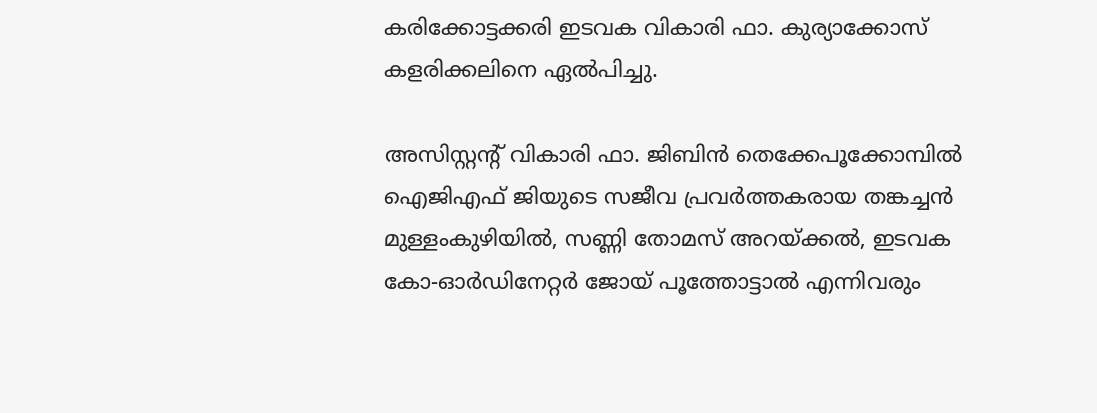കരിക്കോട്ടക്കരി ഇടവക വികാരി ഫാ. കുര്യാക്കോസ് കളരിക്കലിനെ ഏൽപിച്ചു.

അസിസ്റ്റന്‍റ് വികാരി ഫാ. ജിബിൻ തെക്കേപൂക്കോമ്പിൽ ഐജിഎഫ് ജിയുടെ സജീവ പ്രവർത്തകരായ തങ്കച്ചൻ മുള്ളംകുഴിയിൽ, സണ്ണി തോമസ് അറയ്‌ക്കൽ, ഇടവക കോ-ഓർഡിനേറ്റർ ജോയ് പൂത്തോട്ടാൽ എന്നിവരും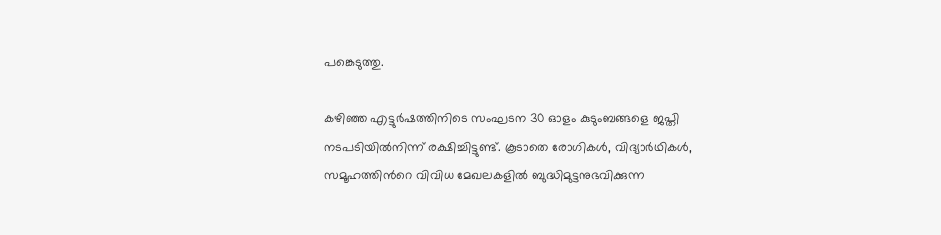പങ്കെടുത്തു.

കഴിഞ്ഞ എട്ടുർഷത്തിനിടെ സംഘടന 30 ഓളം കുടുംബങ്ങളെ ജപ്തി നടപടിയിൽനിന്ന് രക്ഷിച്ചിട്ടുണ്ട്. കൂടാതെ രോഗികൾ, വിദ്യാർഥികൾ, സമൂഹത്തിന്‍റെ വിവിധ മേഖലകളിൽ ബുദ്ധിമുട്ടനുഭവിക്കുന്ന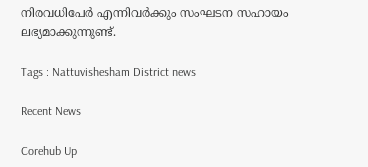നിരവധിപേർ എന്നിവർക്കും സംഘടന സഹായം ലഭ്യമാക്കുന്നുണ്ട്.

Tags : Nattuvishesham District news

Recent News

Corehub Up